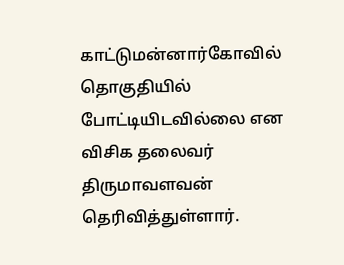காட்டுமன்னார்கோவில் தொகுதியில் போட்டியிடவில்லை என விசிக தலைவர் திருமாவளவன் தெரிவித்துள்ளார்.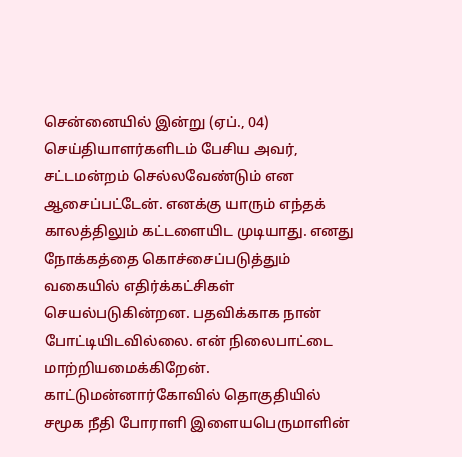சென்னையில் இன்று (ஏப்., 04) செய்தியாளர்களிடம் பேசிய அவர், சட்டமன்றம் செல்லவேண்டும் என ஆசைப்பட்டேன். எனக்கு யாரும் எந்தக் காலத்திலும் கட்டளையிட முடியாது. எனது நோக்கத்தை கொச்சைப்படுத்தும் வகையில் எதிர்க்கட்சிகள் செயல்படுகின்றன. பதவிக்காக நான் போட்டியிடவில்லை. என் நிலைபாட்டை மாற்றியமைக்கிறேன். காட்டுமன்னார்கோவில் தொகுதியில் சமூக நீதி போராளி இளையபெருமாளின்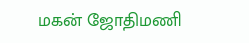மகன் ஜோதிமணி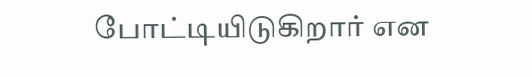போட்டியிடுகிறார் என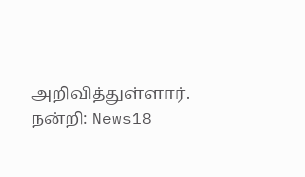அறிவித்துள்ளார்.
நன்றி: News18